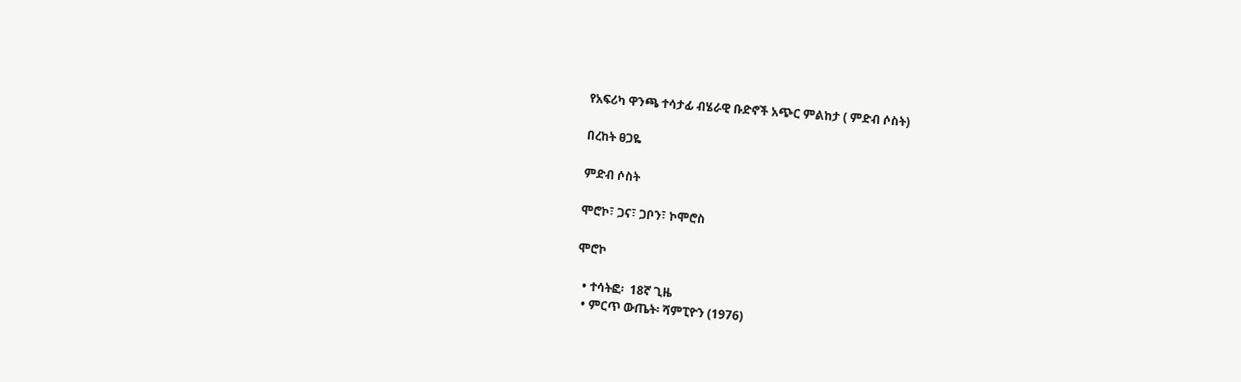የአፍሪካ ዋንጫ ተሳታፊ ብሄራዊ ቡድኖች አጭር ምልከታ ( ምድብ ሶስት)

በረከት ፀጋዬ

ምድብ ሶስት

ሞሮኮ፣ ጋና፣ ጋቦን፣ ኮሞሮስ

ሞሮኮ

  • ተሳትፎ፡  18ኛ ጊዜ
  • ምርጥ ውጤት፡ ሻምፒዮን (1976)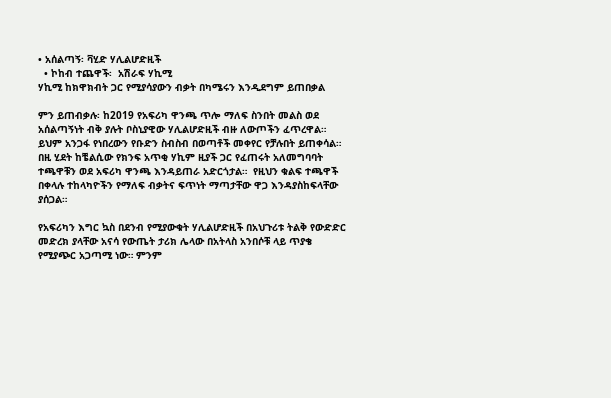• አሰልጣኝ፡ ቫሂድ ሃሊልሆድዚች
  • ኮከብ ተጨዋች፡  አሽራፍ ሃኪሚ
ሃኪሚ ከክዋክብት ጋር የሚያሳያውን ብቃት በካሜሩን እንዲደግም ይጠበቃል

ምን ይጠብቃሉ፡ ከ2019 የአፍሪካ ዋንጫ ጥሎ ማለፍ ስንበት መልስ ወደ አሰልጣኝነት ብቅ ያሉት ቦስኒያዊው ሃሊልሆድዚች ብዙ ለውጦችን ፈጥረዋል። ይህም አንጋፋ የነበረውን የቡድን ስብስብ በወጣቶች መቀየር የቻሉበት ይጠቀሳል። በዚ ሂደት ከቼልሲው የክንፍ አጥቂ ሃኪም ዚያች ጋር የፈጠሩት አለመግባባት ተጫዋቹን ወደ አፍሪካ ዋንጫ እንዳይጠራ አድርጎታል።  የዚህን ቁልፍ ተጫዋች በቀላሉ ተከላካዮችን የማለፍ ብቃትና ፍጥነት ማጣታቸው ዋጋ እንዳያስከፍላቸው ያሰጋል።

የአፍሪካን እግር ኳስ በደንብ የሚያውቁት ሃሊልሆድዚች በአህጉሪቱ ትልቅ የውድድር መድረክ ያላቸው አናሳ የውጤት ታሪክ ሌላው በአትላስ አንበሶቹ ላይ ጥያቄ የሚያጭር አጋጣሚ ነው። ምንም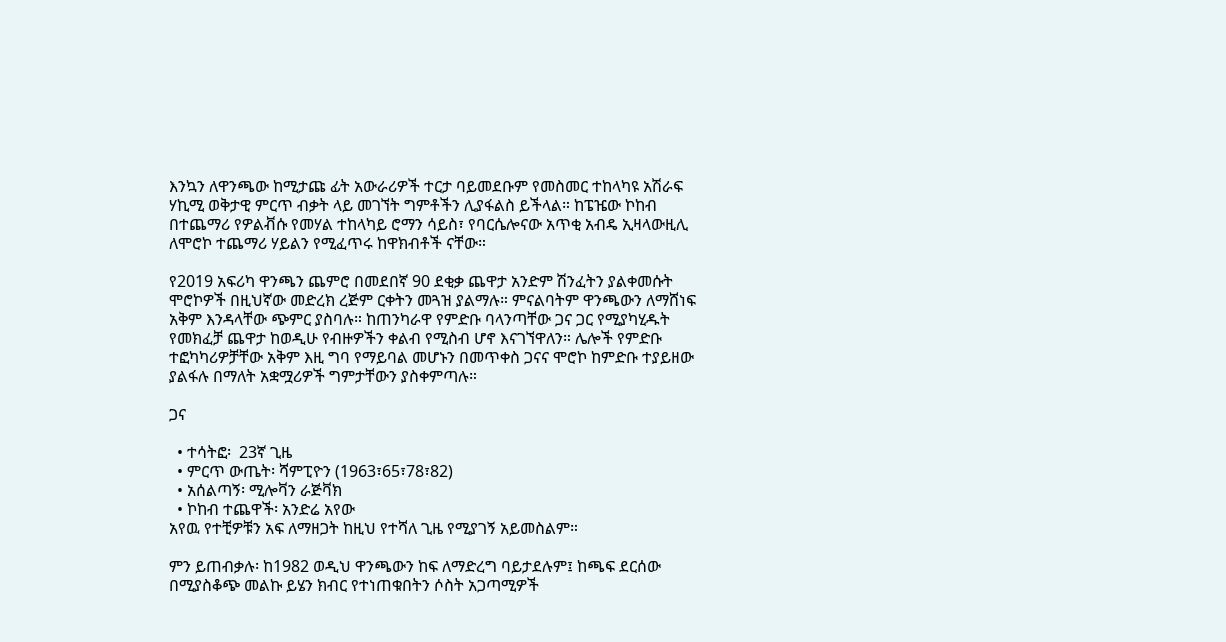እንኳን ለዋንጫው ከሚታጩ ፊት አውራሪዎች ተርታ ባይመደቡም የመስመር ተከላካዩ አሽራፍ ሃኪሚ ወቅታዊ ምርጥ ብቃት ላይ መገኘት ግምቶችን ሊያፋልስ ይችላል። ከፔዤው ኮከብ በተጨማሪ የዎልቭሱ የመሃል ተከላካይ ሮማን ሳይስ፣ የባርሴሎናው አጥቂ አብዴ ኢዛላውዚሊ ለሞሮኮ ተጨማሪ ሃይልን የሚፈጥሩ ከዋክብቶች ናቸው።

የ2019 አፍሪካ ዋንጫን ጨምሮ በመደበኛ 90 ደቂቃ ጨዋታ አንድም ሽንፈትን ያልቀመሱት ሞሮኮዎች በዚህኛው መድረክ ረጅም ርቀትን መጓዝ ያልማሉ። ምናልባትም ዋንጫውን ለማሸነፍ አቅም እንዳላቸው ጭምር ያስባሉ። ከጠንካራዋ የምድቡ ባላንጣቸው ጋና ጋር የሚያካሂዱት የመክፈቻ ጨዋታ ከወዲሁ የብዙዎችን ቀልብ የሚስብ ሆኖ እናገኘዋለን። ሌሎች የምድቡ ተፎካካሪዎቻቸው አቅም እዚ ግባ የማይባል መሆኑን በመጥቀስ ጋናና ሞሮኮ ከምድቡ ተያይዘው ያልፋሉ በማለት አቋሟሪዎች ግምታቸውን ያስቀምጣሉ።

ጋና

  • ተሳትፎ፡  23ኛ ጊዜ
  • ምርጥ ውጤት፡ ሻምፒዮን (1963፣65፣78፣82)
  • አሰልጣኝ፡ ሚሎቫን ራጅቫክ
  • ኮከብ ተጨዋች፡ አንድሬ አየው
አየዉ የተቺዎቹን አፍ ለማዘጋት ከዚህ የተሻለ ጊዜ የሚያገኝ አይመስልም።

ምን ይጠብቃሉ፡ ከ1982 ወዲህ ዋንጫውን ከፍ ለማድረግ ባይታደሉም፤ ከጫፍ ደርሰው በሚያስቆጭ መልኩ ይሄን ክብር የተነጠቁበትን ሶስት አጋጣሚዎች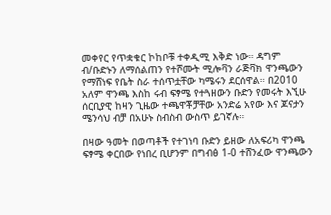መቀየር የጥቋቁር ኮከቦቹ ተቀዲሚ እቅድ ነው። ዳግም ብ/ቡድኑን ለማሰልጠን የተሾሙት ሚሎቫን ራጅቫክ ዋንጫውን የማሸነፍ የቤት ስራ ተሰጥቷቸው ካሜሩን ደርሰዋል። በ2010 አለም ዋንጫ እስከ ሩብ ፍፃሜ የተጓዘውን ቡድን የመሩት እኚሁ ሰርቢያዊ ከዛን ጊዜው ተጫዋቾቻቸው አንድሬ አየው እና ጆናታን ሜንሳህ ብቻ በአሁኑ ስብስብ ውስጥ ይገኛሉ።

በዛው ዓመት በወጣቶች የተገነባ ቡድን ይዘው ለአፍሪካ ዋንጫ ፍፃሜ ቀርበው የነበረ ቢሆንም በግብፅ 1-0 ተሸንፈው ዋንጫውን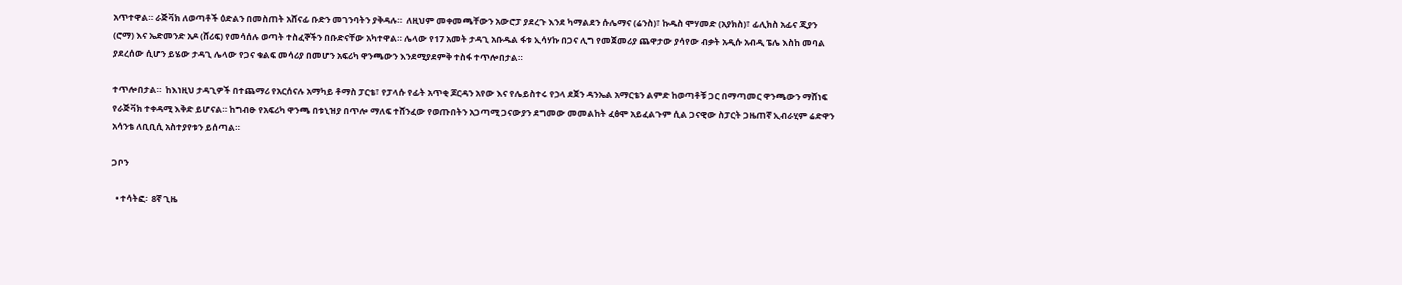አጥተዋል። ራጅቫክ ለወጣቶች ዕድልን በመስጠት አሸናፊ ቡድን መገንባትን ያቅዳሉ።  ለዚህም መቀመጫቸውን አውሮፓ ያደረጉ እንደ ካማልደን ሱሌማና (ሬንስ)፣ ኩዱስ ሞሃመድ (አያክስ)፣ ፊሊክስ አፊና ጂያን (ሮማ) እና ኤድመንድ አዶ (ሸሪፍ) የመሳሰሉ ወጣት ተስፈኞችን በቡድናቸው አካተዋል። ሌላው የ17 አመት ታዳጊ አቡዱል ፋቱ ኢሳሃኩ በጋና ሊግ የመጀመሪያ ጨዋታው ያሳየው ብቃት አዲሱ አብዲ ፔሌ እስከ መባል ያደረሰው ሲሆን ይሄው ታዳጊ ሌላው የጋና ቁልፍ መሳሪያ በመሆን አፍሪካ ዋንጫውን እንደሚያደምቅ ተስፋ ተጥሎበታል።

ተጥሎበታል።  ከእነዚህ ታዳጊዎች በተጨማሪ የአርሰናሉ አማካይ ቶማስ ፓርቴ፣ የፓላሱ የፊት አጥቂ ጆርዳን አየው እና የሌይስተሩ የኃላ ደጀን ዳንኤል አማርቴን ልምድ ከወጣቶቹ ጋር በማጣመር ዋንጫውን ማሸነፍ የራጅቫክ ተቀዳሚ እቅድ ይሆናል። ከግብፁ የአፍሪካ ዋንጫ በቱኒዝያ በጥሎ ማለፍ ተሸንፈው የወጡበትን አጋጣሚ ጋናውያን ደግመው መመልከት ፈፅሞ አይፈልጉም ሲል ጋናዊው ስፓርት ጋዜጠኛ ኢብራሂም ሬድዋን አሳንቴ ለቢቢሲ አስተያየቱን ይሰጣል።

ጋቦን

  • ተሳትፎ፡  8ኛ ጊዜ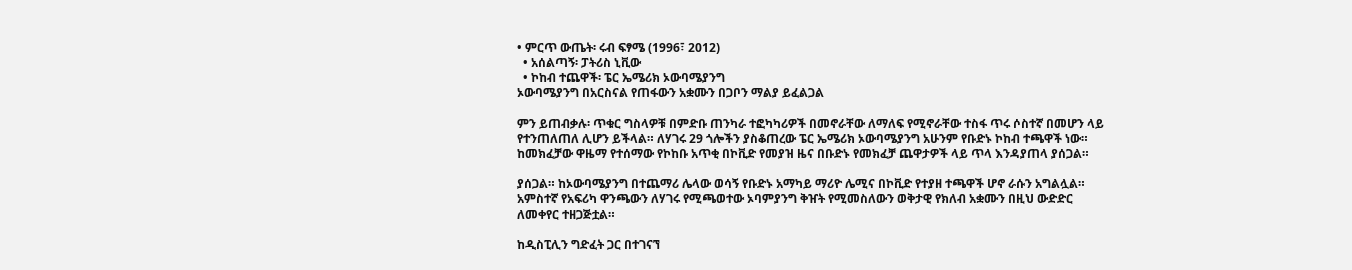• ምርጥ ውጤት፡ ሩብ ፍፃሜ (1996፣ 2012)
  • አሰልጣኝ፡ ፓትሪስ ኒቪው
  • ኮከብ ተጨዋች፡ ፔር ኤሜሪክ ኦውባሜያንግ
ኦውባሜያንግ በአርስናል የጠፋውን አቋሙን በጋቦን ማልያ ይፈልጋል

ምን ይጠብቃሉ፡ ጥቁር ግስላዎቹ በምድቡ ጠንካራ ተፎካካሪዎች በመኖራቸው ለማለፍ የሚኖራቸው ተስፋ ጥሩ ሶስተኛ በመሆን ላይ የተንጠለጠለ ሊሆን ይችላል። ለሃገሩ 29 ጎሎችን ያስቆጠረው ፔር ኤሜሪክ ኦውባሜያንግ አሁንም የቡድኑ ኮከብ ተጫዋች ነው። ከመክፈቻው ዋዜማ የተሰማው የኮከቡ አጥቂ በኮቪድ የመያዝ ዜና በቡድኑ የመክፈቻ ጨዋታዎች ላይ ጥላ እንዳያጠላ ያሰጋል።

ያሰጋል። ከኦውባሜያንግ በተጨማሪ ሌላው ወሳኝ የቡድኑ አማካይ ማሪዮ ሌሚና በኮቪድ የተያዘ ተጫዋች ሆኖ ራሱን አግልሏል። አምስተኛ የአፍሪካ ዋንጫውን ለሃገሩ የሚጫወተው ኦባምያንግ ቅዠት የሚመስለውን ወቅታዊ የክለብ አቋሙን በዚህ ውድድር ለመቀየር ተዘጋጅቷል።

ከዲስፒሊን ግድፈት ጋር በተገናኘ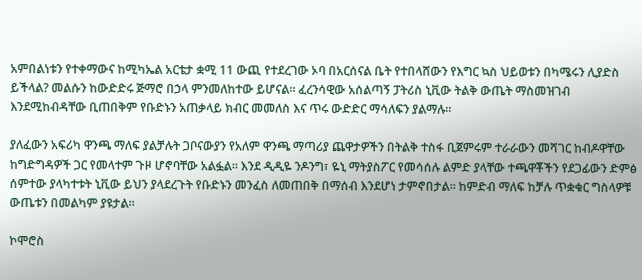አምበልነቱን የተቀማውና ከሚካኤል አርቴታ ቋሚ 11 ውጪ የተደረገው ኦባ በአርሰናል ቤት የተበላሸውን የእግር ኳስ ህይወቱን በካሜሩን ሊያድስ ይችላል? መልሱን ከውድድሩ ጅማሮ በኃላ ምንመለከተው ይሆናል። ፈረንሳዊው አሰልጣኝ ፓትሪስ ኒቪው ትልቅ ውጤት ማስመዝገብ እንደሚከብዳቸው ቢጠበቅም የቡድኑን አጠቃላይ ክብር መመለስ እና ጥሩ ውድድር ማሳለፍን ያልማሉ።

ያለፈውን አፍሪካ ዋንጫ ማለፍ ያልቻሉት ጋቦናውያን የአለም ዋንጫ ማጣሪያ ጨዋታዎችን በትልቅ ተስፋ ቢጀምሩም ተራራውን መሻገር ከብዶዋቸው ከግድግዳዎች ጋር የመላተም ጉዞ ሆኖባቸው አልፏል። እንደ ዲዲዬ ንዶንግ፣ ዬኒ ማትያስፖር የመሳሰሉ ልምድ ያላቸው ተጫዋቾችን የደጋፊውን ድምፅ ሰምተው ያላካተቱት ኒቪው ይህን ያላደረጉት የቡድኑን መንፈስ ለመጠበቅ በማሰብ እንደሆነ ታምኖበታል። ከምድብ ማለፍ ከቻሉ ጥቋቁር ግስላዎቹ ውጤቱን በመልካም ያዩታል።

ኮሞሮስ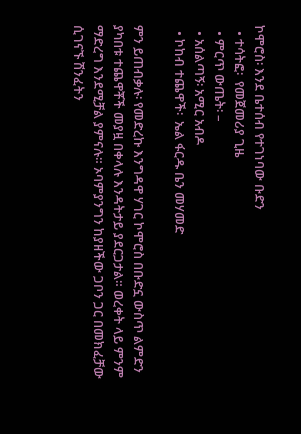ኮሞሮስ፡ እንደ ቤተሰብ የተገነባው ቡድን
  • ተሳትፎ፡  የመጀመሪያ ጊዜ
  • ምርጥ ውጤት፡ –
  • አሰልጣኝ፡ አሚር አብዶ
  • ኮከብ ተጨዋች፡  ኤል ፋርዱ ቤን መሃመድ

ምን ይጠብቃሉ፡ የመድረኩ እንግዳዋ ሃገር ኮሞሮስ በቡድኗ ውስጥ ልምድን ያካበቱ ተጨዋቾች መያዟ በቀላሉ እንዳትታይ ያደርጋታል። ወረቀት ላይ ምንም ማድረግ እንደሚቻል ያምናሉ። ኦባምያንግን ከያዘችው ጋቦን ጋር በመክፈቻው ሲገናኙ ሽንፈትን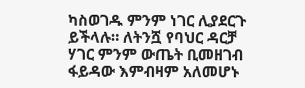ካስወገዱ ምንም ነገር ሊያደርጉ ይችላሉ። ለትንሿ የባህር ዳርቻ ሃገር ምንም ውጤት ቢመዘገብ ፋይዳው እምብዛም አለመሆኑ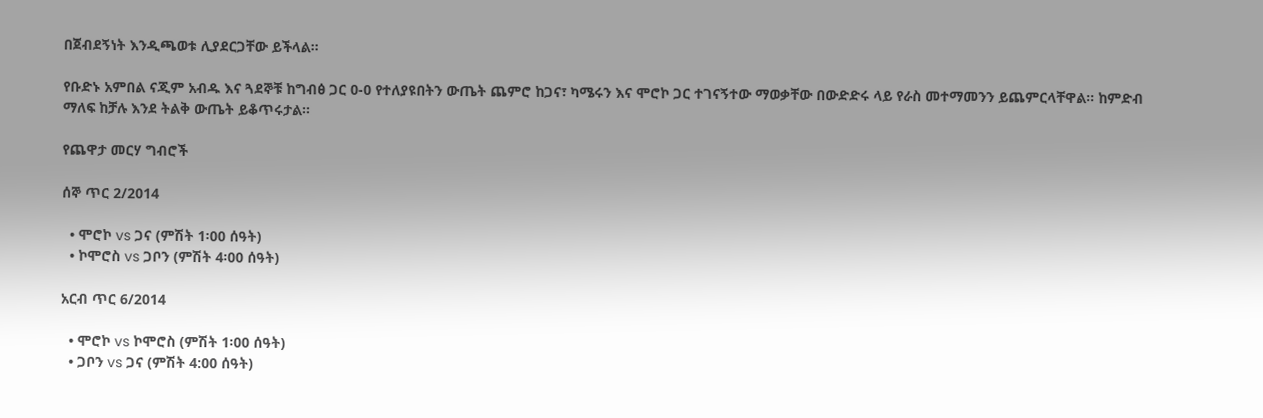በጀብደኝነት እንዲጫወቱ ሊያደርጋቸው ይችላል።

የቡድኑ አምበል ናጂም አብዱ እና ጓደኞቹ ከግብፅ ጋር 0-0 የተለያዩበትን ውጤት ጨምሮ ከጋና፣ ካሜሩን እና ሞሮኮ ጋር ተገናኝተው ማወቃቸው በውድድሩ ላይ የራስ መተማመንን ይጨምርላቸዋል። ከምድብ ማለፍ ከቻሉ እንደ ትልቅ ውጤት ይቆጥሩታል።

የጨዋታ መርሃ ግብሮች

ሰኞ ጥር 2/2014

  • ሞሮኮ vs ጋና (ምሽት 1፡00 ሰዓት)
  • ኮሞሮስ vs ጋቦን (ምሽት 4፡00 ሰዓት)

አርብ ጥር 6/2014

  • ሞሮኮ vs ኮሞሮስ (ምሽት 1፡00 ሰዓት)
  • ጋቦን vs ጋና (ምሽት 4:00 ሰዓት)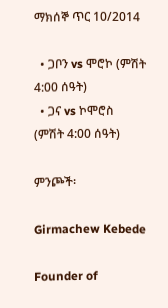ማክሰኞ ጥር 10/2014

  • ጋቦን vs ሞሮኮ (ምሽት 4:00 ሰዓት)
  • ጋና vs ኮሞሮስ (ምሽት 4:00 ሰዓት)

ምንጮች፡

Girmachew Kebede

Founder of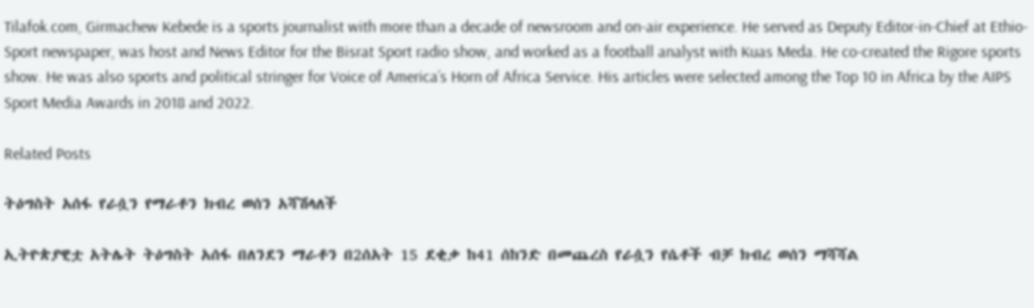Tilafok.com, Girmachew Kebede is a sports journalist with more than a decade of newsroom and on-air experience. He served as Deputy Editor-in-Chief at Ethio-Sport newspaper, was host and News Editor for the Bisrat Sport radio show, and worked as a football analyst with Kuas Meda. He co-created the Rigore sports show. He was also sports and political stringer for Voice of America’s Horn of Africa Service. His articles were selected among the Top 10 in Africa by the AIPS Sport Media Awards in 2018 and 2022.

Related Posts

ትዕግስት አሰፋ የራሷን የማራቶን ክብረ ወሰን አሻሽላለች

ኢትዮጵያዊቷ አትሌት ትዕግስት አሰፋ በለንደን ማራቶን በ2ሰአት 15 ደቂቃ ከ41 ሰከንድ በመጨረስ የራሷን የሴቶች ብቻ ክብረ ወሰን ማሻሻል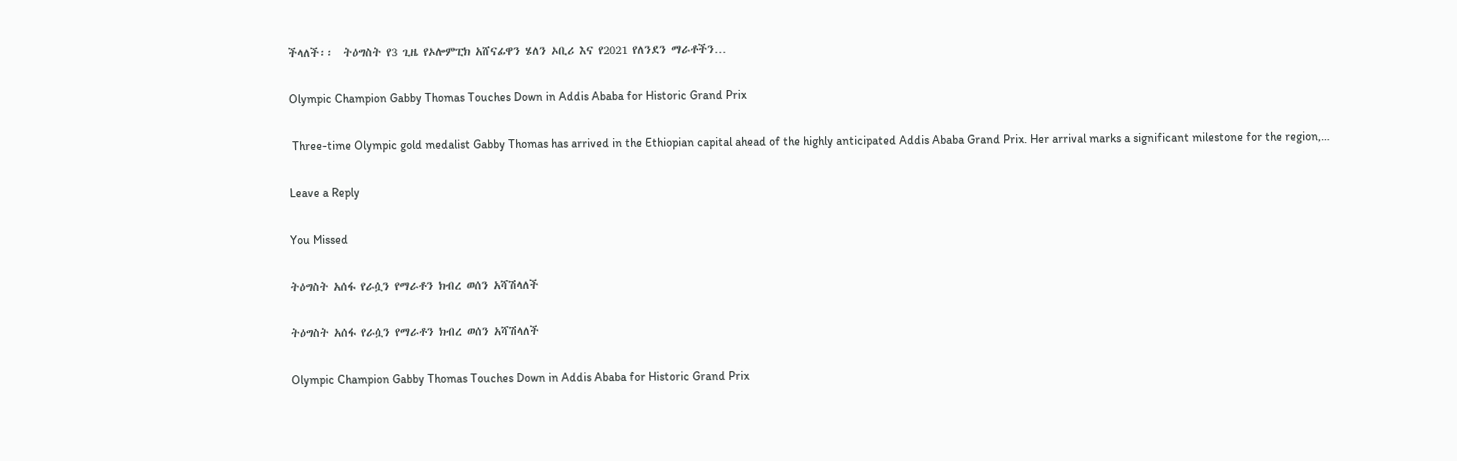ችላለች፡፡  ትዕግስት የ3 ጊዜ የኦሎምፒክ አሸናፊዋን ሄለን ኦቢሪ እና የ2021 የለንደን ማራቶችን…

Olympic Champion Gabby Thomas Touches Down in Addis Ababa for Historic Grand Prix

 Three-time Olympic gold medalist Gabby Thomas has arrived in the Ethiopian capital ahead of the highly anticipated Addis Ababa Grand Prix. Her arrival marks a significant milestone for the region,…

Leave a Reply

You Missed

ትዕግስት አሰፋ የራሷን የማራቶን ክብረ ወሰን አሻሽላለች

ትዕግስት አሰፋ የራሷን የማራቶን ክብረ ወሰን አሻሽላለች

Olympic Champion Gabby Thomas Touches Down in Addis Ababa for Historic Grand Prix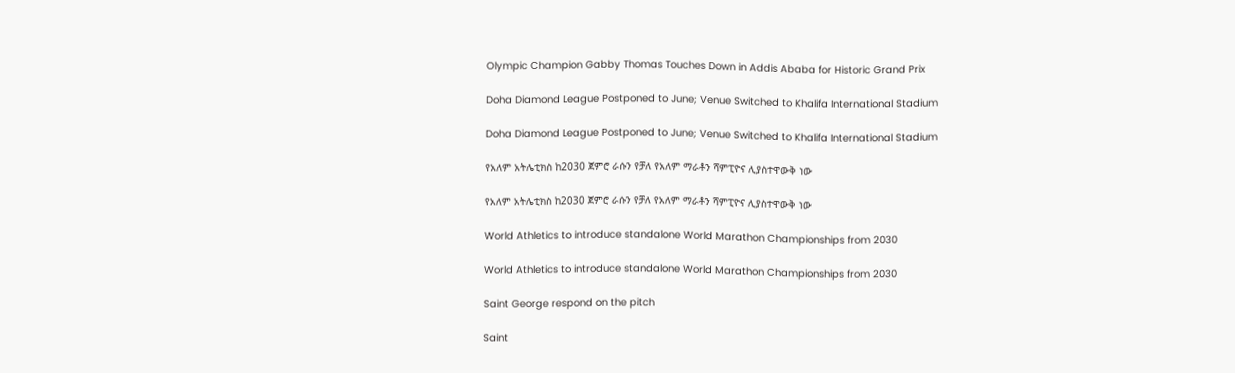Olympic Champion Gabby Thomas Touches Down in Addis Ababa for Historic Grand Prix

Doha Diamond League Postponed to June; Venue Switched to Khalifa International Stadium

Doha Diamond League Postponed to June; Venue Switched to Khalifa International Stadium

የአለም አትሌቲክስ ከ2030 ጀምሮ ራሱን የቻለ የአለም ማራቶን ሻምፒዮና ሊያስተዋውቅ ነው

የአለም አትሌቲክስ ከ2030 ጀምሮ ራሱን የቻለ የአለም ማራቶን ሻምፒዮና ሊያስተዋውቅ ነው

World Athletics to introduce standalone World Marathon Championships from 2030

World Athletics to introduce standalone World Marathon Championships from 2030

Saint George respond on the pitch

Saint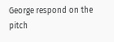George respond on the pitch